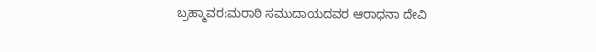ಬ್ರಹ್ಮಾವರ:ಮರಾಠಿ ಸಮುದಾಯದವರ ಆರಾಧನಾ ದೇವಿ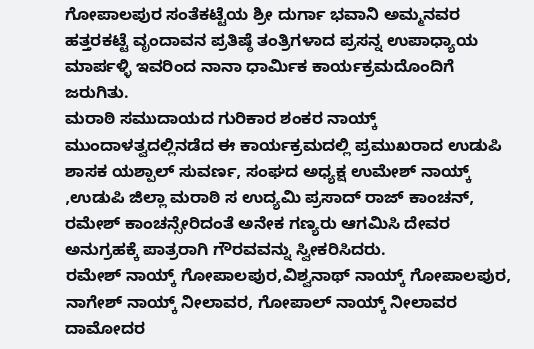ಗೋಪಾಲಪುರ ಸಂತೆಕಟ್ಟೆಯ ಶ್ರೀ ದುರ್ಗಾ ಭವಾನಿ ಅಮ್ಮನವರ ಹತ್ತರಕಟ್ಟೆ ವೃಂದಾವನ ಪ್ರತಿಷ್ಠೆ ತಂತ್ರಿಗಳಾದ ಪ್ರಸನ್ನ ಉಪಾಧ್ಯಾಯ ಮಾರ್ಪಳ್ಳಿ ಇವರಿಂದ ನಾನಾ ಧಾರ್ಮಿಕ ಕಾರ್ಯಕ್ರಮದೊಂದಿಗೆ ಜರುಗಿತು.
ಮರಾಠಿ ಸಮುದಾಯದ ಗುರಿಕಾರ ಶಂಕರ ನಾಯ್ಕ್ ಮುಂದಾಳತ್ವದಲ್ಲಿನಡೆದ ಈ ಕಾರ್ಯಕ್ರಮದಲ್ಲಿ ಪ್ರಮುಖರಾದ ಉಡುಪಿ ಶಾಸಕ ಯಶ್ಪಾಲ್ ಸುವರ್ಣ, ಸಂಘದ ಅಧ್ಯಕ್ಷ ಉಮೇಶ್ ನಾಯ್ಕ್ ,ಉಡುಪಿ ಜಿಲ್ಲಾ ಮರಾಠಿ ಸ ಉದ್ಯಮಿ ಪ್ರಸಾದ್ ರಾಜ್ ಕಾಂಚನ್, ರಮೇಶ್ ಕಾಂಚನ್ಸೇರಿದಂತೆ ಅನೇಕ ಗಣ್ಯರು ಆಗಮಿಸಿ ದೇವರ ಅನುಗ್ರಹಕ್ಕೆ ಪಾತ್ರರಾಗಿ ಗೌರವವನ್ನು ಸ್ವೀಕರಿಸಿದರು.
ರಮೇಶ್ ನಾಯ್ಕ್ ಗೋಪಾಲಪುರ,ವಿಶ್ವನಾಥ್ ನಾಯ್ಕ್ ಗೋಪಾಲಪುರ, ನಾಗೇಶ್ ನಾಯ್ಕ್ ನೀಲಾವರ, ಗೋಪಾಲ್ ನಾಯ್ಕ್ ನೀಲಾವರ ದಾಮೋದರ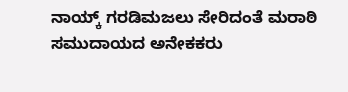ನಾಯ್ಕ್ ಗರಡಿಮಜಲು ಸೇರಿದಂತೆ ಮರಾಠಿ ಸಮುದಾಯದ ಅನೇಕಕರು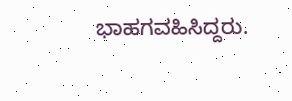ಭಾಹಗವಹಿಸಿದ್ದರು.